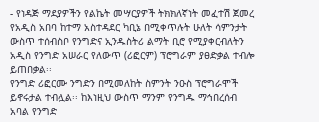- የነዳጅ ማደያዎችን የልኬት መሣርያዎች ትክክለኛነት መፈተሽ ጀመረ
የአዲስ አበባ ከተማ አስተዳደር ካቢኔ በሚቀጥሉት ሁለት ሳምንታት ውስጥ ተሰብስቦ የንግድና ኢንዱስትሪ ልማት ቢሮ የሚያቀርብለትን አዲስ የንግድ አሠራር የለውጥ (ሪፎርም) ፕሮግራም ያፀድቃል ተብሎ ይጠበቃል፡፡
የንግድ ሪፎርሙ ንግድን በሚመለከት ስምንት ንዑስ ፕሮግራሞች ይኖሩታል ተብሏል፡፡ ከእነዚህ ውስጥ ማንም የንግዱ ማኅበረሰብ አባል የንግድ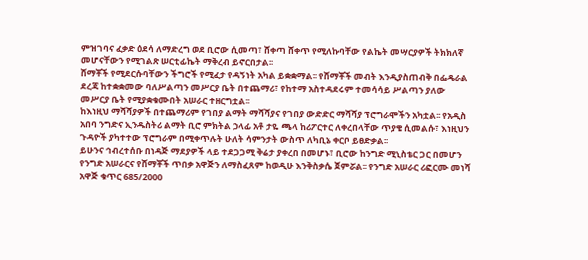ምዝገባና ፈቃድ ዕደሳ ለማድረግ ወደ ቢሮው ሲመጣ፣ ሸቀጣ ሸቀጥ የሚለኩባቸው የልኬት መሣርያዎች ትክክለኛ መሆናቸውን የሚገልጽ ሠርቲፊኬት ማቅረብ ይኖርበታል፡፡
ሸማቾች የሚደርሱባቸውን ችግሮች የሚፈታ የዳኝነት አካል ይቋቋማል፡፡ የሸማቾች መብት እንዲያስጠብቅ በፌዴራል ደረጃ ከተቋቋመው ባለሥልጣን መሥርያ ቤት በተጨማሪ፣ የከተማ አስተዳደሩም ተመሳሳይ ሥልጣን ያለው መሥርያ ቤት የሚያቋቁሙበት አሠራር ተዘርግቷል፡፡
ከእነዚህ ማሻሻያዎች በተጨማሪም የገበያ ልማት ማሻሻያና የገበያ ውድድር ማሻሻያ ፕሮግራሞችን አካቷል፡፡ የአዲስ አበባ ንግድና ኢንዱስትሪ ልማት ቢሮ ምክትል ኃላፊ አቶ ታዬ ጫላ ከሪፖርተር ለቀረበላቸው ጥያቄ ሲመልሱ፣ እነዚህን ጉዳዮች ያካተተው ፕሮግራም በሚቀጥሉት ሁለት ሳምንታት ውስጥ ለካቢኔ ቀርቦ ይፀድቃል፡፡
ይሁንና ኅብረተሰቡ በነዳጅ ማደያዎች ላይ ተደጋጋሚ ቅሬታ ያቀረበ በመሆኑ፣ ቢሮው ከንግድ ሚኒስቴር ጋር በመሆን የንግድ አሠራርና የሸማቾች ጥበቃ አዋጅን ለማስፈጸም ከወዲሁ እንቅስቃሴ ጀምሯል፡፡ የንግድ አሠራር ሪፎርሙ መነሻ አዋጅ ቁጥር 685/2000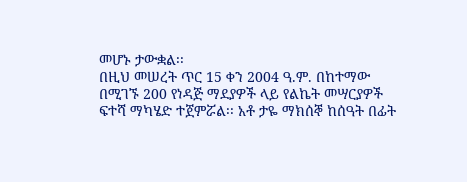መሆኑ ታውቋል፡፡
በዚህ መሠረት ጥር 15 ቀን 2004 ዓ.ም. በከተማው በሚገኙ 200 የነዳጅ ማደያዎች ላይ የልኬት መሣርያዎች ፍተሻ ማካሄድ ተጀምሯል፡፡ አቶ ታዬ ማክሰኞ ከሰዓት በፊት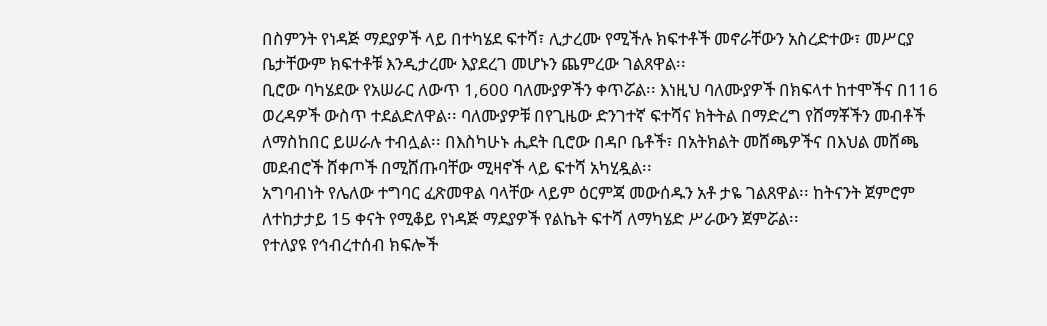በስምንት የነዳጅ ማደያዎች ላይ በተካሄደ ፍተሻ፣ ሊታረሙ የሚችሉ ክፍተቶች መኖራቸውን አስረድተው፣ መሥርያ ቤታቸውም ክፍተቶቹ እንዲታረሙ እያደረገ መሆኑን ጨምረው ገልጸዋል፡፡
ቢሮው ባካሄደው የአሠራር ለውጥ 1,600 ባለሙያዎችን ቀጥሯል፡፡ እነዚህ ባለሙያዎች በክፍላተ ከተሞችና በ116 ወረዳዎች ውስጥ ተደልድለዋል፡፡ ባለሙያዎቹ በየጊዜው ድንገተኛ ፍተሻና ክትትል በማድረግ የሸማቾችን መብቶች ለማስከበር ይሠራሉ ተብሏል፡፡ በእስካሁኑ ሒደት ቢሮው በዳቦ ቤቶች፣ በአትክልት መሸጫዎችና በእህል መሸጫ መደብሮች ሸቀጦች በሚሸጡባቸው ሚዛኖች ላይ ፍተሻ አካሂዷል፡፡
አግባብነት የሌለው ተግባር ፈጽመዋል ባላቸው ላይም ዕርምጃ መውሰዱን አቶ ታዬ ገልጸዋል፡፡ ከትናንት ጀምሮም ለተከታታይ 15 ቀናት የሚቆይ የነዳጅ ማደያዎች የልኬት ፍተሻ ለማካሄድ ሥራውን ጀምሯል፡፡
የተለያዩ የኅብረተሰብ ክፍሎች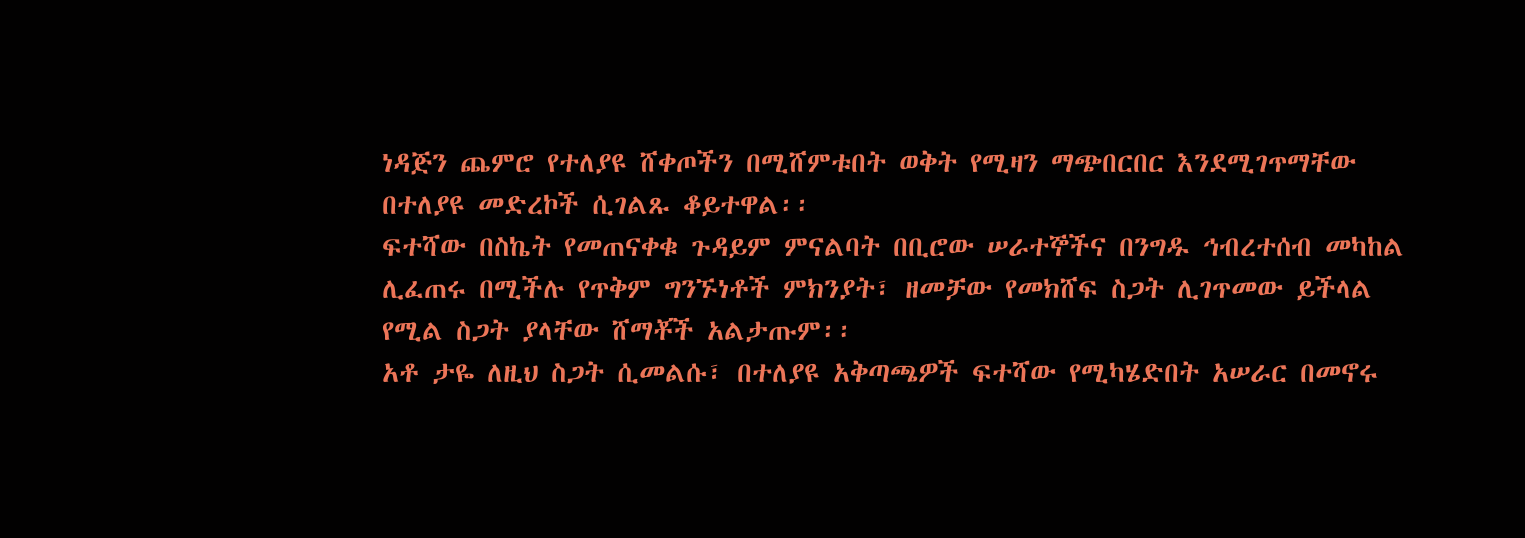ነዳጅን ጨምሮ የተለያዩ ሸቀጦችን በሚሸምቱበት ወቅት የሚዛን ማጭበርበር እንደሚገጥማቸው በተለያዩ መድረኮች ሲገልጹ ቆይተዋል፡፡
ፍተሻው በስኬት የመጠናቀቁ ጉዳይም ምናልባት በቢሮው ሠራተኞችና በንግዱ ኅብረተሰብ መካከል ሊፈጠሩ በሚችሉ የጥቅም ግንኙነቶች ምክንያት፣ ዘመቻው የመክሸፍ ስጋት ሊገጥመው ይችላል የሚል ስጋት ያላቸው ሸማቾች አልታጡም፡፡
አቶ ታዬ ለዚህ ስጋት ሲመልሱ፣ በተለያዩ አቅጣጫዎች ፍተሻው የሚካሄድበት አሠራር በመኖሩ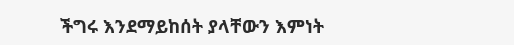ችግሩ እንደማይከሰት ያላቸውን እምነት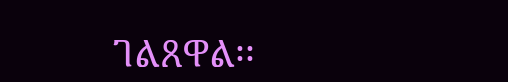ገልጸዋል፡፡